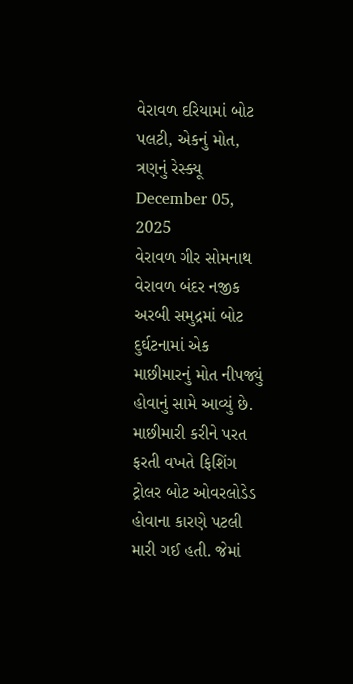વેરાવળ દરિયામાં બોટ પલટી, એકનું મોત, ત્રણનું રેસ્ક્યૂ
December 05, 2025
વેરાવળ ગીર સોમનાથ વેરાવળ બંદર નજીક અરબી સમુદ્રમાં બોટ દુર્ઘટનામાં એક માછીમારનું મોત નીપજ્યું હોવાનું સામે આવ્યું છે. માછીમારી કરીને પરત ફરતી વખતે ફિશિંગ ટ્રોલર બોટ ઓવરલોડેડ હોવાના કારણે પટલી મારી ગઈ હતી. જેમાં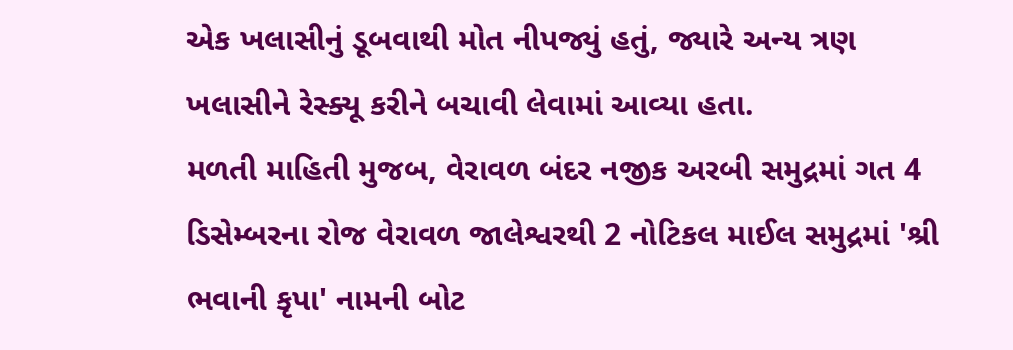એક ખલાસીનું ડૂબવાથી મોત નીપજ્યું હતું, જ્યારે અન્ય ત્રણ ખલાસીને રેસ્ક્યૂ કરીને બચાવી લેવામાં આવ્યા હતા.
મળતી માહિતી મુજબ, વેરાવળ બંદર નજીક અરબી સમુદ્રમાં ગત 4 ડિસેમ્બરના રોજ વેરાવળ જાલેશ્વરથી 2 નોટિકલ માઈલ સમુદ્રમાં 'શ્રી ભવાની કૃપા' નામની બોટ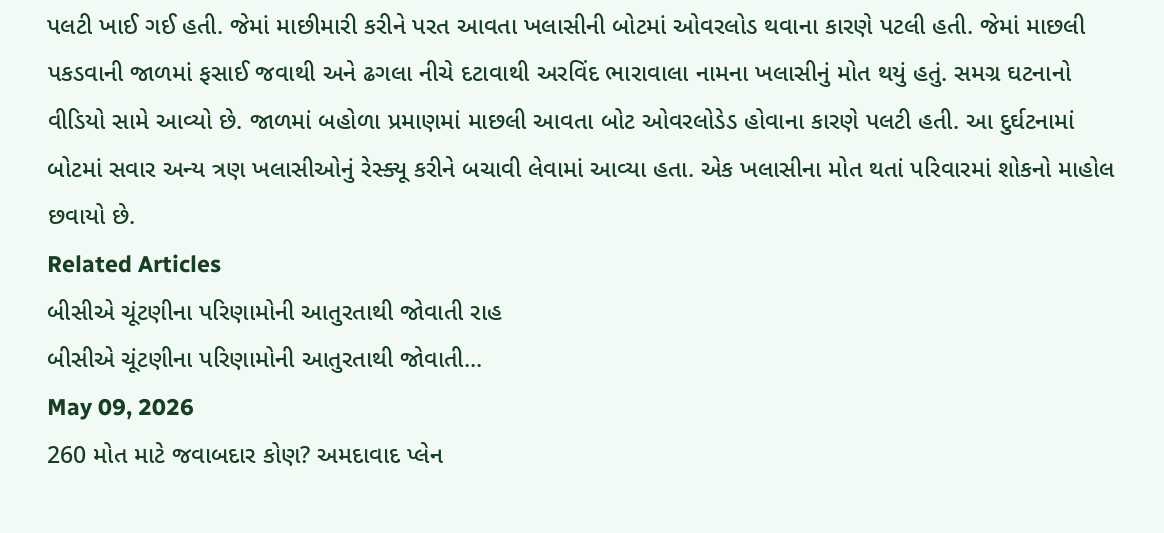પલટી ખાઈ ગઈ હતી. જેમાં માછીમારી કરીને પરત આવતા ખલાસીની બોટમાં ઓવરલોડ થવાના કારણે પટલી હતી. જેમાં માછલી પકડવાની જાળમાં ફસાઈ જવાથી અને ઢગલા નીચે દટાવાથી અરવિંદ ભારાવાલા નામના ખલાસીનું મોત થયું હતું. સમગ્ર ઘટનાનો વીડિયો સામે આવ્યો છે. જાળમાં બહોળા પ્રમાણમાં માછલી આવતા બોટ ઓવરલોડેડ હોવાના કારણે પલટી હતી. આ દુર્ઘટનામાં બોટમાં સવાર અન્ય ત્રણ ખલાસીઓનું રેસ્ક્યૂ કરીને બચાવી લેવામાં આવ્યા હતા. એક ખલાસીના મોત થતાં પરિવારમાં શોકનો માહોલ છવાયો છે.
Related Articles
બીસીએ ચૂંટણીના પરિણામોની આતુરતાથી જોવાતી રાહ
બીસીએ ચૂંટણીના પરિણામોની આતુરતાથી જોવાતી...
May 09, 2026
260 મોત માટે જવાબદાર કોણ? અમદાવાદ પ્લેન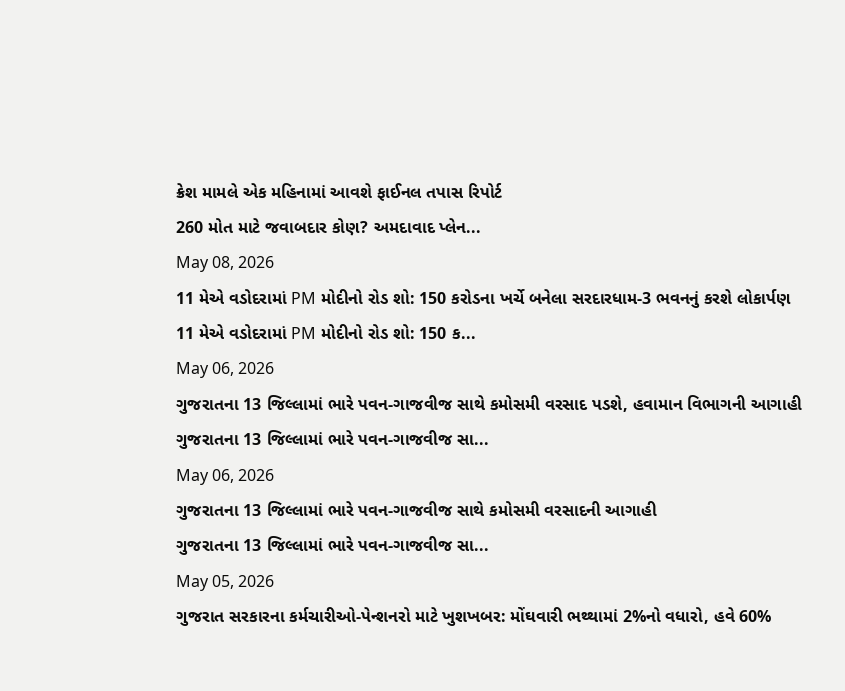ક્રેશ મામલે એક મહિનામાં આવશે ફાઈનલ તપાસ રિપોર્ટ
260 મોત માટે જવાબદાર કોણ? અમદાવાદ પ્લેન...
May 08, 2026
11 મેએ વડોદરામાં PM મોદીનો રોડ શો: 150 કરોડના ખર્ચે બનેલા સરદારધામ-3 ભવનનું કરશે લોકાર્પણ
11 મેએ વડોદરામાં PM મોદીનો રોડ શો: 150 ક...
May 06, 2026
ગુજરાતના 13 જિલ્લામાં ભારે પવન-ગાજવીજ સાથે કમોસમી વરસાદ પડશે, હવામાન વિભાગની આગાહી
ગુજરાતના 13 જિલ્લામાં ભારે પવન-ગાજવીજ સા...
May 06, 2026
ગુજરાતના 13 જિલ્લામાં ભારે પવન-ગાજવીજ સાથે કમોસમી વરસાદની આગાહી
ગુજરાતના 13 જિલ્લામાં ભારે પવન-ગાજવીજ સા...
May 05, 2026
ગુજરાત સરકારના કર્મચારીઓ-પેન્શનરો માટે ખુશખબર: મોંઘવારી ભથ્થામાં 2%નો વધારો, હવે 60%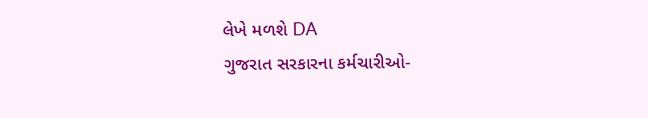લેખે મળશે DA
ગુજરાત સરકારના કર્મચારીઓ-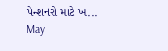પેન્શનરો માટે ખ...
May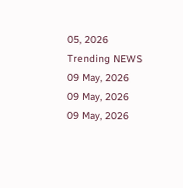05, 2026
Trending NEWS
09 May, 2026
09 May, 2026
09 May, 2026